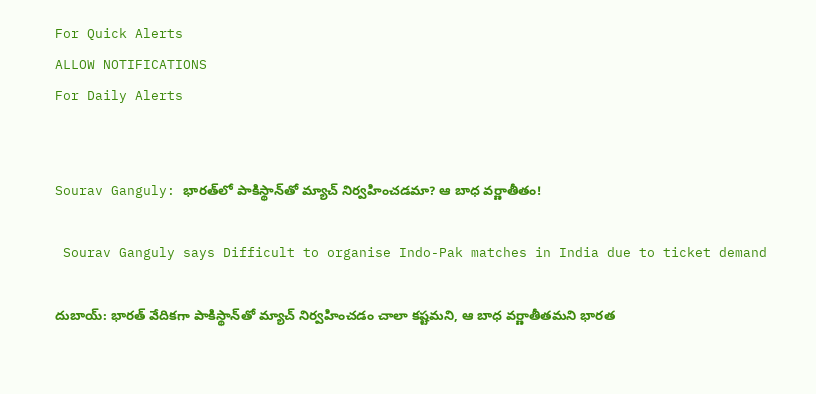For Quick Alerts
ALLOW NOTIFICATIONS
For Daily Alerts


Sourav Ganguly: భారత్‌లో పాకిస్థాన్‌తో మ్యాచ్ నిర్వహించడమా? ఆ బాధ వర్ణాతీతం!

 Sourav Ganguly says Difficult to organise Indo-Pak matches in India due to ticket demand

దుబాయ్: భారత్ వేదికగా పాకిస్థాన్‌తో మ్యాచ్ నిర్వహించడం చాలా కష్టమని, ఆ బాధ వర్ణాతీతమని భారత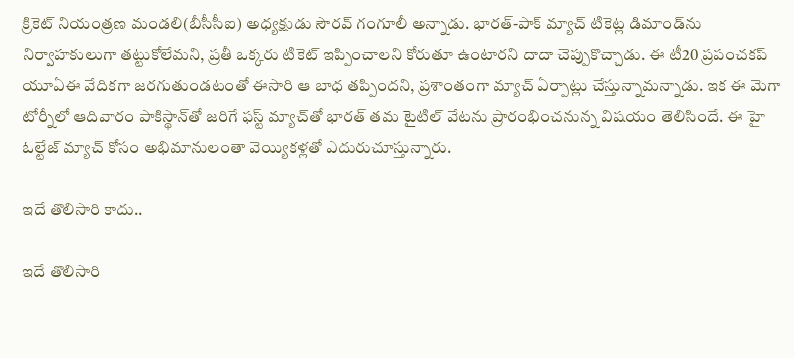క్రికెట్ నియంత్రణ మండలి(బీసీసీఐ) అధ్యక్షుడు సౌరవ్ గంగూలీ అన్నాడు. భారత్-పాక్ మ్యాచ్ టికెట్ల డిమాండ్‌ను నిర్వాహకులుగా తట్టుకోలేమని, ప్రతీ ఒక్కరు టికెట్ ఇప్పించాలని కోరుతూ ఉంటారని దాదా చెప్పుకొచ్చాడు. ఈ టీ20 ప్రపంచకప్‌ యూఏఈ వేదికగా జరగుతుండటంతో ఈసారి ఆ బాధ తప్పిందని, ప్రశాంతంగా మ్యాచ్ ఏర్పాట్లు చేస్తున్నామన్నాడు. ఇక ఈ మెగా టోర్నీలో ఆదివారం పాకిస్థాన్‌తో జరిగే ఫస్ట్ మ్యాచ్‌తో భారత్ తమ టైటిల్ వేటను ప్రారంభించనున్న విషయం తెలిసిందే. ఈ హై ఓల్టేజ్ మ్యాచ్ కోసం అభిమానులంతా వెయ్యికళ్లతో ఎదురుచూస్తున్నారు.

ఇదే తొలిసారి కాదు..

ఇదే తొలిసారి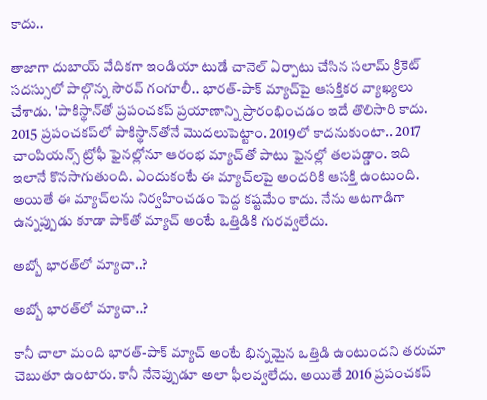కాదు..

తాజాగా దుబాయ్ వేదికగా ఇండియా టుడే చానెల్ ఏర్పాటు చేసిన సలామ్ క్రికెట్ సదస్సులో పాల్గొన్న సౌరవ్ గంగూలీ.. భారత్-పాక్ మ్యాచ్‌పై ఆసక్తికర వ్యాఖ్యలు చేశాడు. 'పాకిస్థాన్‌తో ప్రపంచకప్ ప్రయాణాన్ని ప్రారంభించడం ఇదే తొలిసారి కాదు. 2015 ప్రపంచకప్‌లో పాకిస్థాన్‌తోనే మొదలుపెట్టాం. 2019లో కాదనుకుంటా.. 2017 చాంపియన్స్ ట్రోఫీ ఫైనల్లోనూ ఆరంభ మ్యాచ్‌తో పాటు ఫైనల్లో తలపడ్డాం. ఇది ఇలానే కొనసాగుతుంది. ఎందుకంటే ఈ మ్యాచ్‌లపై అందరికి ఆసక్తి ఉంటుంది. అయితే ఈ మ్యాచ్‌లను నిర్వహించడం పెద్ద కష్టమేం కాదు. నేను ఆటగాడిగా ఉన్నప్పుడు కూడా పాక్‌తో మ్యాచ్‌ అంటే ఒత్తిడికి గురవ్వలేదు.

అబ్బో భారత్‌లో మ్యాచా..?

అబ్బో భారత్‌లో మ్యాచా..?

కానీ చాలా మంది భారత్-పాక్ మ్యాచ్ అంటే భిన్నమైన ఒత్తిడి ఉంటుందని తరుచూ చెబుతూ ఉంటారు. కానీ నేనెప్పుడూ అలా ఫీలవ్వలేదు. అయితే 2016 ప్రపంచకప్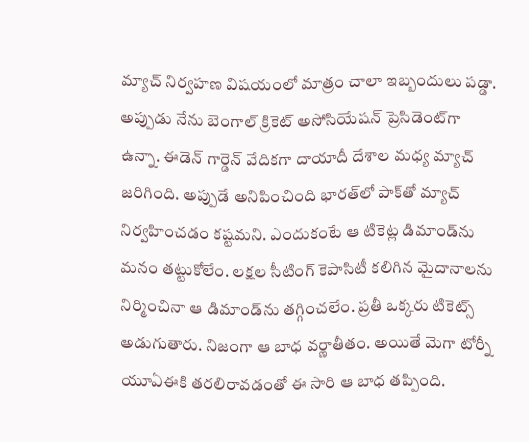మ్యాచ్ నిర్వహణ విషయంలో మాత్రం చాలా ఇబ్బందులు పడ్డా. అప్పుడు నేను బెంగాల్ క్రికెట్ అసోసియేషన్‌ ప్రెసిడెంట్‌గా ఉన్నా. ఈడెన్ గార్డెన్ వేదికగా దాయాదీ దేశాల మధ్య మ్యాచ్ జరిగింది. అప్పుడే అనిపించింది భారత్‌లో పాక్‌తో మ్యాచ్ నిర్వహించడం కష్టమని. ఎందుకంటే ఆ టికెట్ల డిమాండ్‌ను మనం తట్టుకోలేం. లక్షల సీటింగ్ కెపాసిటీ కలిగిన మైదానాలను నిర్మించినా ఆ డిమాండ్‌ను తగ్గించలేం. ప్రతీ ఒక్కరు టికెట్స్ అడుగుతారు. నిజంగా ఆ బాధ వర్ణాతీతం. అయితే మెగా టోర్నీ యూఏఈకి తరలిరావడంతో ఈ సారి ఆ బాధ తప్పింది.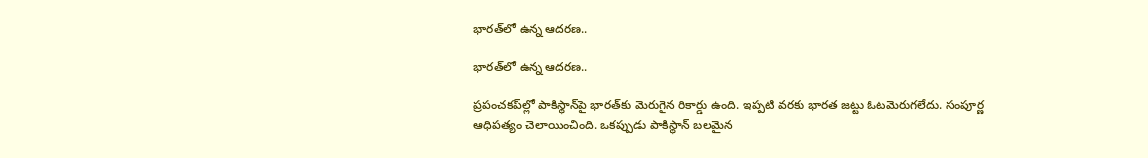భారత్‌లో ఉన్న ఆదరణ..

భారత్‌లో ఉన్న ఆదరణ..

ప్రపంచకప్‌ల్లో పాకిస్థాన్‌పై భారత్‌‌కు మెరుగైన రికార్డు ఉంది. ఇప్పటి వరకు భారత జట్టు ఓటమెరుగలేదు. సంపూర్ణ ఆధిపత్యం చెలాయించింది. ఒకప్పుడు పాకిస్థాన్ బలమైన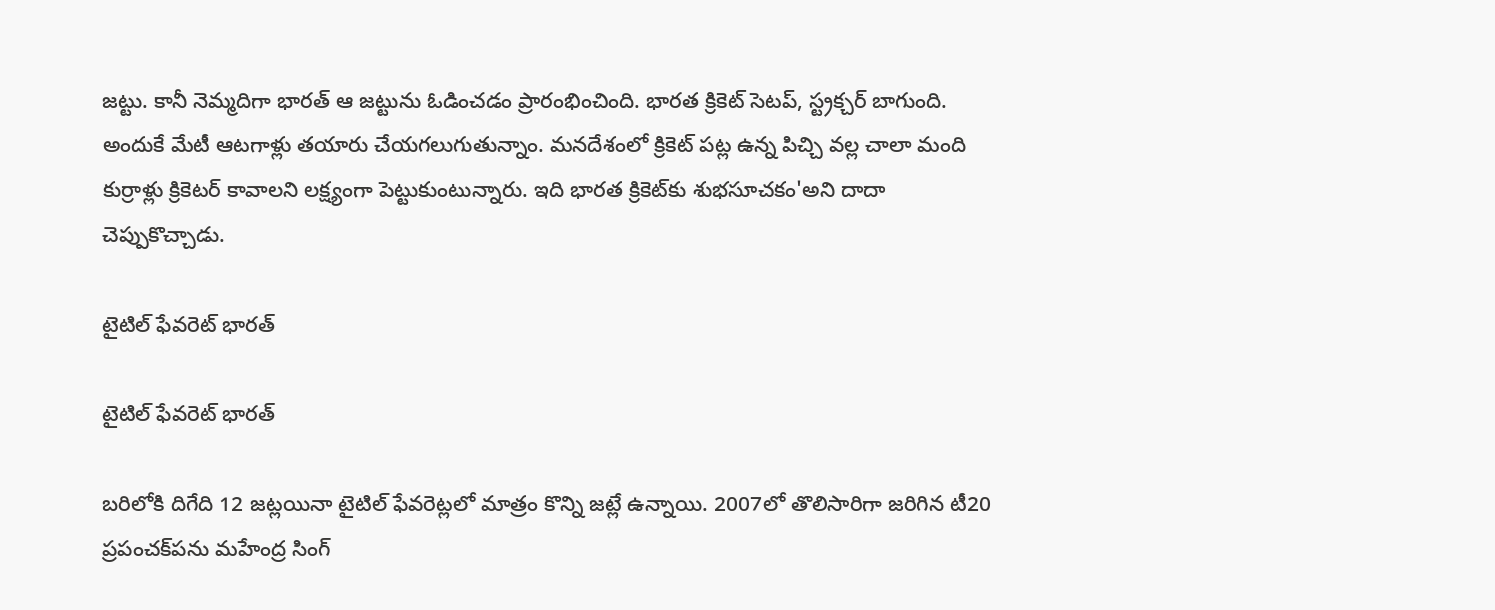జట్టు. కానీ నెమ్మదిగా భారత్ ఆ జట్టును ఓడించడం ప్రారంభించింది. భారత క్రికెట్ సెటప్, స్ట్రక్చర్ బాగుంది. అందుకే మేటీ ఆటగాళ్లు తయారు చేయగలుగుతున్నాం. మనదేశంలో క్రికెట్ పట్ల ఉన్న పిచ్చి వల్ల చాలా మంది కుర్రాళ్లు క్రికెటర్ కావాలని లక్ష్యంగా పెట్టుకుంటున్నారు. ఇది భారత క్రికెట్‌కు శుభసూచకం'అని దాదా చెప్పుకొచ్చాడు.

టైటిల్ ఫేవరెట్‌ భారత్‌

టైటిల్ ఫేవరెట్‌ భారత్‌

బరిలోకి దిగేది 12 జట్లయినా టైటిల్‌ ఫేవరెట్లలో మాత్రం కొన్ని జట్లే ఉన్నాయి. 2007లో తొలిసారిగా జరిగిన టీ20 ప్రపంచక్‌పను మహేంద్ర సింగ్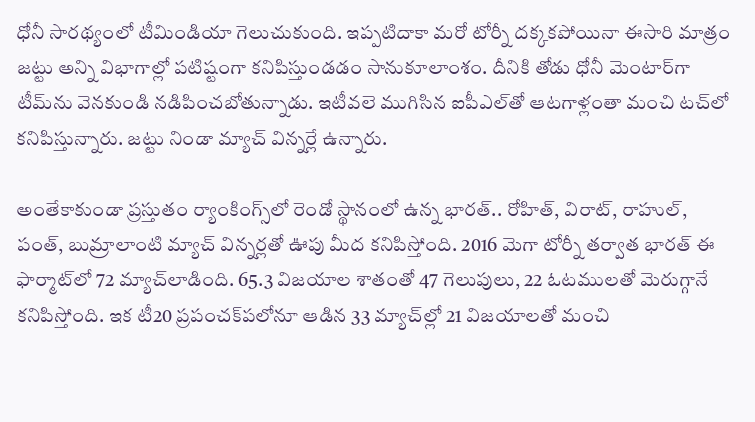ధోనీ సారథ్యంలో టీమిండియా గెలుచుకుంది. ఇప్పటిదాకా మరో టోర్నీ దక్కకపోయినా ఈసారి మాత్రం జట్టు అన్ని విభాగాల్లో పటిష్టంగా కనిపిస్తుండడం సానుకూలాంశం. దీనికి తోడు ధోనీ మెంటార్‌గా టీమ్‌ను వెనకుండి నడిపించబోతున్నాడు. ఇటీవలె ముగిసిన ఐపీఎల్‌తో ఆటగాళ్లంతా మంచి టచ్‌లో కనిపిస్తున్నారు. జట్టు నిండా మ్యాచ్ విన్నర్లే ఉన్నారు.

అంతేకాకుండా ప్రస్తుతం ర్యాంకింగ్స్‌లో రెండో స్థానంలో ఉన్న భారత్‌.. రోహిత్‌, విరాట్‌, రాహుల్‌, పంత్‌, బుమ్రాలాంటి మ్యాచ్‌ విన్నర్లతో ఊపు మీద కనిపిస్తోంది. 2016 మెగా టోర్నీ తర్వాత భారత్‌ ఈ ఫార్మాట్‌లో 72 మ్యాచ్‌లాడింది. 65.3 విజయాల శాతంతో 47 గెలుపులు, 22 ఓటములతో మెరుగ్గానే కనిపిస్తోంది. ఇక టీ20 ప్రపంచక్‌పలోనూ ఆడిన 33 మ్యాచ్‌ల్లో 21 విజయాలతో మంచి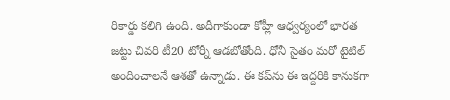రికార్డు కలిగి ఉంది. అదీగాకుండా కోహ్లీ ఆధ్వర్యంలో భారత జట్టు చివరి టీ20 టోర్నీ ఆడబోతోంది. ధోనీ సైతం మరో టైటిల్ అందించాలనే ఆశతో ఉన్నాడు. ఈ కప్‌ను ఈ ఇద్దరికి కానుకగా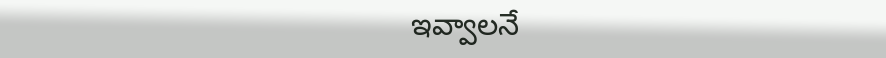ఇవ్వాలనే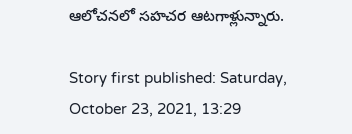ఆలోచనలో సహచర ఆటగాళ్లున్నారు.

Story first published: Saturday, October 23, 2021, 13:29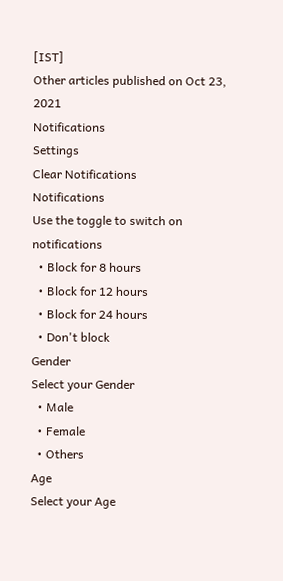[IST]
Other articles published on Oct 23, 2021
Notifications
Settings
Clear Notifications
Notifications
Use the toggle to switch on notifications
  • Block for 8 hours
  • Block for 12 hours
  • Block for 24 hours
  • Don't block
Gender
Select your Gender
  • Male
  • Female
  • Others
Age
Select your Age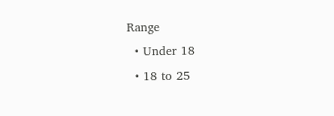Range
  • Under 18
  • 18 to 25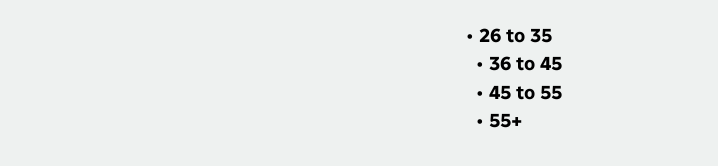• 26 to 35
  • 36 to 45
  • 45 to 55
  • 55+